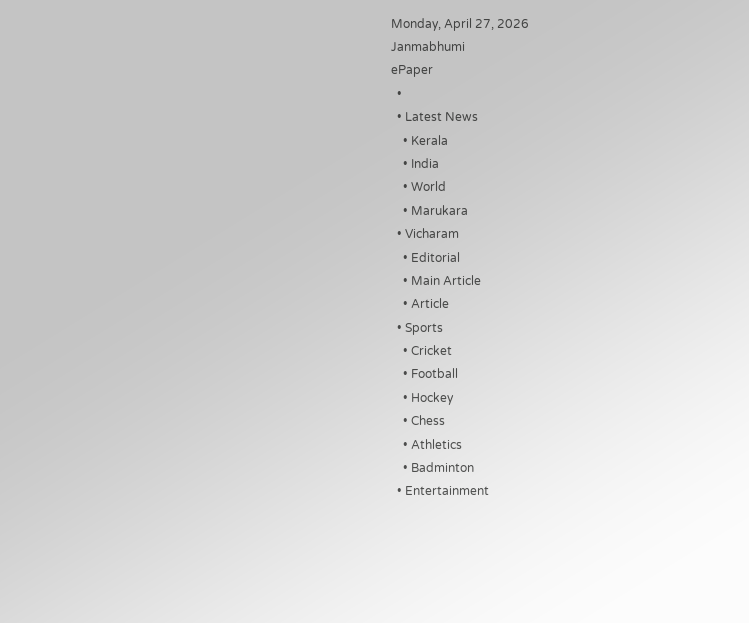Monday, April 27, 2026
Janmabhumi
ePaper
  •
  • Latest News
    • Kerala
    • India
    • World
    • Marukara
  • Vicharam
    • Editorial
    • Main Article
    • Article
  • Sports
    • Cricket
    • Football
    • Hockey
    • Chess
    • Athletics
    • Badminton
  • Entertainment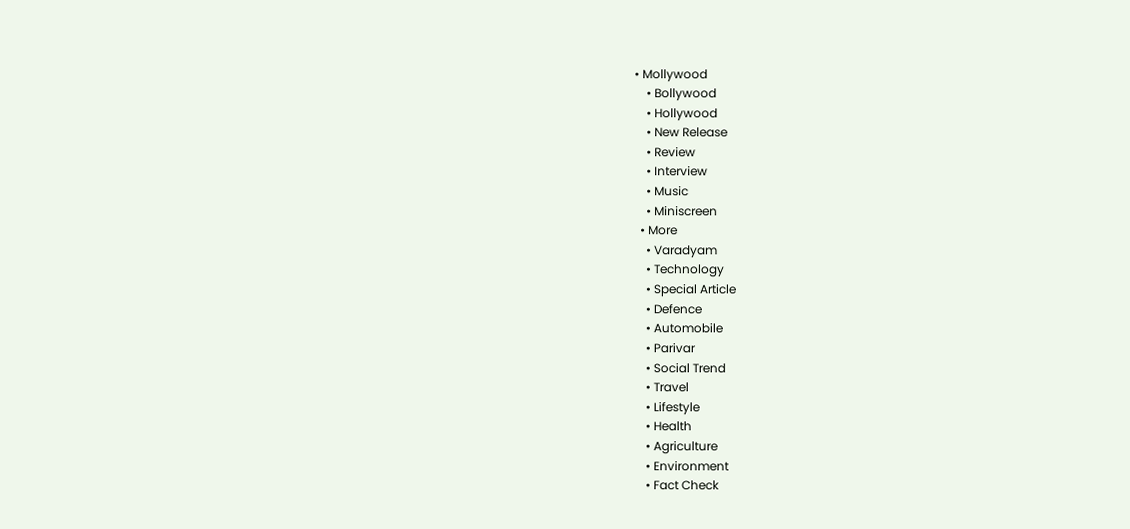• Mollywood
    • Bollywood
    • Hollywood
    • New Release
    • Review
    • Interview
    • Music
    • Miniscreen
  • More
    • Varadyam
    • Technology
    • Special Article
    • Defence
    • Automobile
    • Parivar
    • Social Trend
    • Travel
    • Lifestyle
    • Health
    • Agriculture
    • Environment
    • Fact Check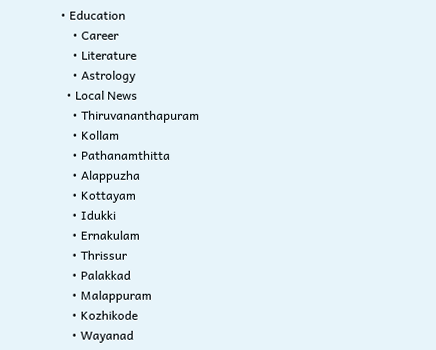• Education
    • Career
    • Literature
    • Astrology
  • Local News
    • Thiruvananthapuram
    • Kollam
    • Pathanamthitta
    • Alappuzha
    • Kottayam
    • Idukki
    • Ernakulam
    • Thrissur
    • Palakkad
    • Malappuram
    • Kozhikode
    • Wayanad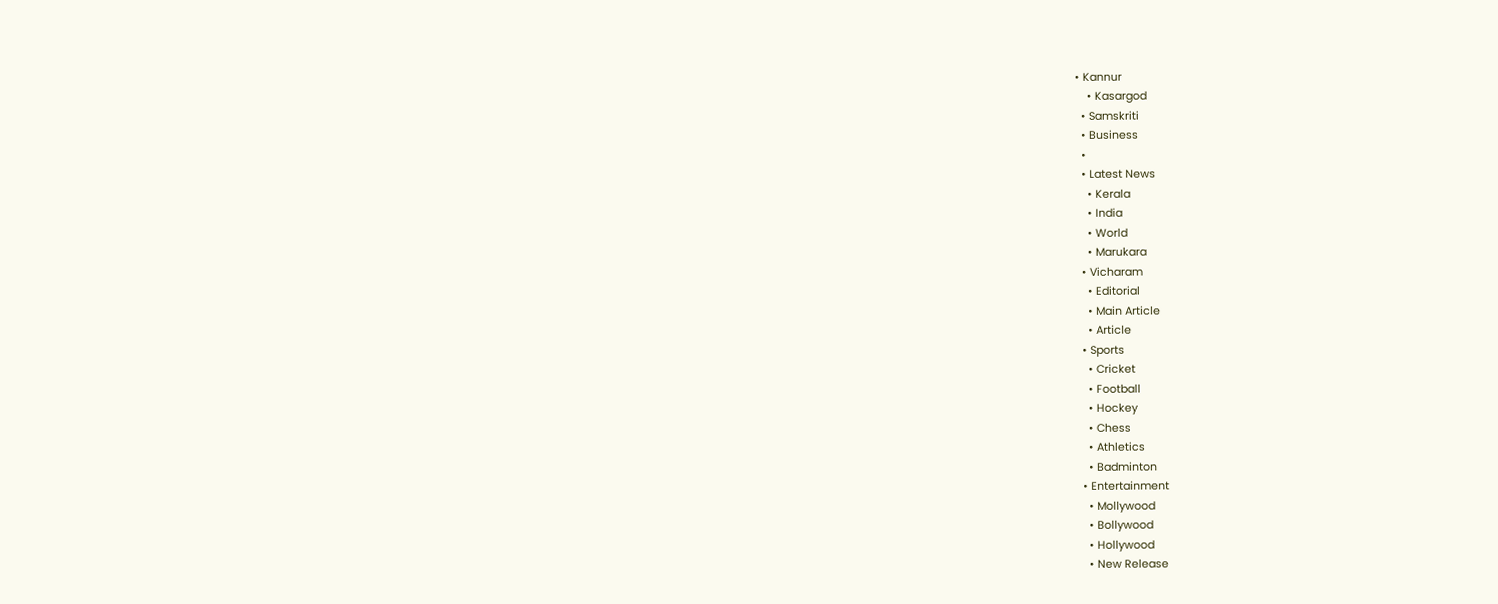• Kannur
    • Kasargod
  • Samskriti
  • Business
  •
  • Latest News
    • Kerala
    • India
    • World
    • Marukara
  • Vicharam
    • Editorial
    • Main Article
    • Article
  • Sports
    • Cricket
    • Football
    • Hockey
    • Chess
    • Athletics
    • Badminton
  • Entertainment
    • Mollywood
    • Bollywood
    • Hollywood
    • New Release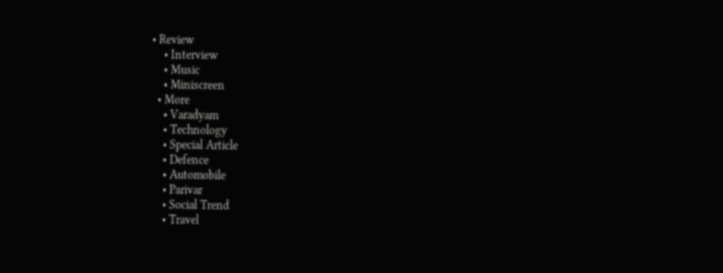• Review
    • Interview
    • Music
    • Miniscreen
  • More
    • Varadyam
    • Technology
    • Special Article
    • Defence
    • Automobile
    • Parivar
    • Social Trend
    • Travel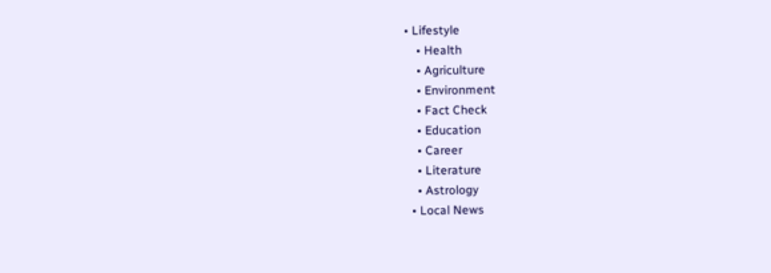• Lifestyle
    • Health
    • Agriculture
    • Environment
    • Fact Check
    • Education
    • Career
    • Literature
    • Astrology
  • Local News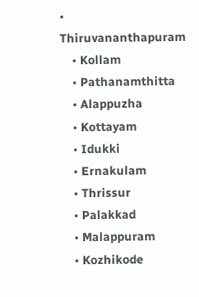• Thiruvananthapuram
    • Kollam
    • Pathanamthitta
    • Alappuzha
    • Kottayam
    • Idukki
    • Ernakulam
    • Thrissur
    • Palakkad
    • Malappuram
    • Kozhikode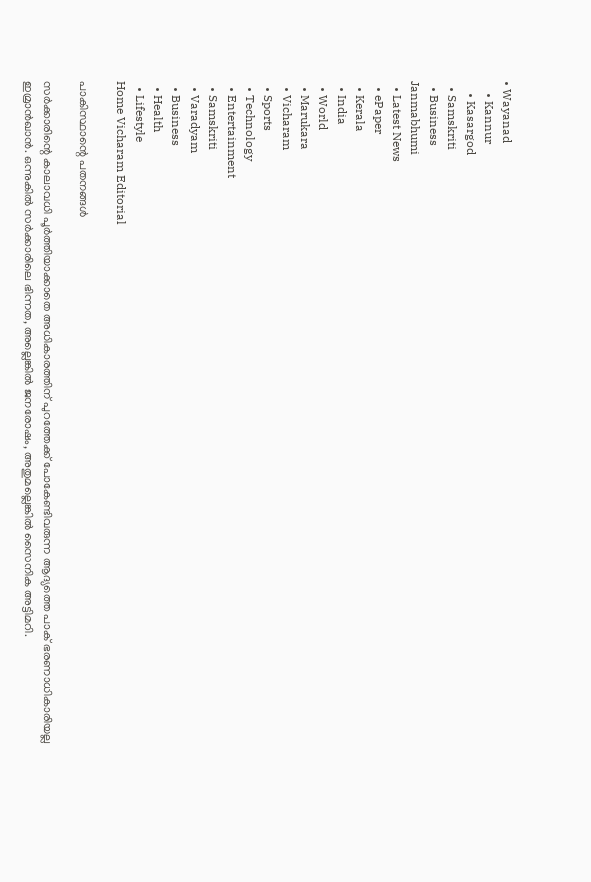• Wayanad
    • Kannur
    • Kasargod
  • Samskriti
  • Business
Janmabhumi
  • Latest News
  • ePaper
  • Kerala
  • India
  • World
  • Marukara
  • Vicharam
  • Sports
  • Technology
  • Entertainment
  • Samskriti
  • Varadyam
  • Business
  • Health
  • Lifestyle
Home Vicharam Editorial

പാകിസ്ഥാന്റെ പതനങ്ങള്‍

സര്‍ക്കാരിന്റെ കാലാവധി പൂര്‍ത്തിയാക്കാതെ അധികാരത്തിന് പുറത്തേക്ക് പോകേണ്ടിവരുന്ന ആദ്യത്തെ പാക് ഭരണാധികാരിയല്ല ഇമ്രാന്‍ഖാന്‍. ഒന്നുകില്‍ സര്‍ക്കാരിലെ ഭിന്നത, അല്ലെങ്കില്‍ ജനരോഷം, അതുമല്ലെങ്കില്‍ സൈനിക അട്ടിമറി.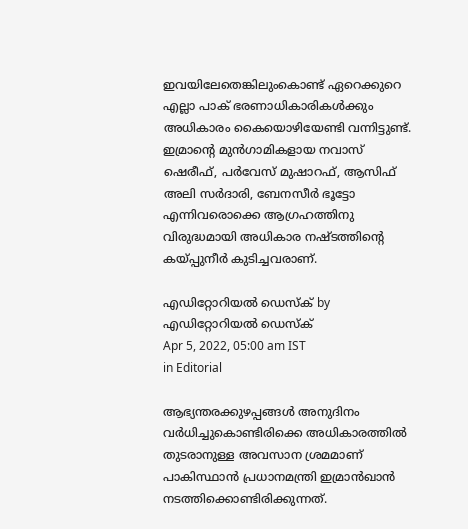ഇവയിലേതെങ്കിലുംകൊണ്ട് ഏറെക്കുറെ എല്ലാ പാക് ഭരണാധികാരികള്‍ക്കും അധികാരം കൈയൊഴിയേണ്ടി വന്നിട്ടുണ്ട്. ഇമ്രാന്റെ മുന്‍ഗാമികളായ നവാസ് ഷെരീഫ്, പര്‍വേസ് മുഷാറഫ്, ആസിഫ് അലി സര്‍ദാരി, ബേനസീര്‍ ഭൂട്ടോ എന്നിവരൊക്കെ ആഗ്രഹത്തിനു വിരുദ്ധമായി അധികാര നഷ്ടത്തിന്റെ കയ്‌പ്പുനീര്‍ കുടിച്ചവരാണ്.

എഡിറ്റോറിയൽ ഡെസ്ക് by എഡിറ്റോറിയൽ ഡെസ്ക്
Apr 5, 2022, 05:00 am IST
in Editorial

ആഭ്യന്തരക്കുഴപ്പങ്ങള്‍ അനുദിനം വര്‍ധിച്ചുകൊണ്ടിരിക്കെ അധികാരത്തില്‍ തുടരാനുള്ള അവസാന ശ്രമമാണ് പാകിസ്ഥാന്‍ പ്രധാനമന്ത്രി ഇമ്രാന്‍ഖാന്‍ നടത്തിക്കൊണ്ടിരിക്കുന്നത്.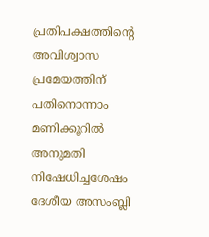പ്രതിപക്ഷത്തിന്റെ അവിശ്വാസ പ്രമേയത്തിന് പതിനൊന്നാം മണിക്കൂറില്‍ അനുമതി നിഷേധിച്ചശേഷം ദേശീയ അസംബ്ലി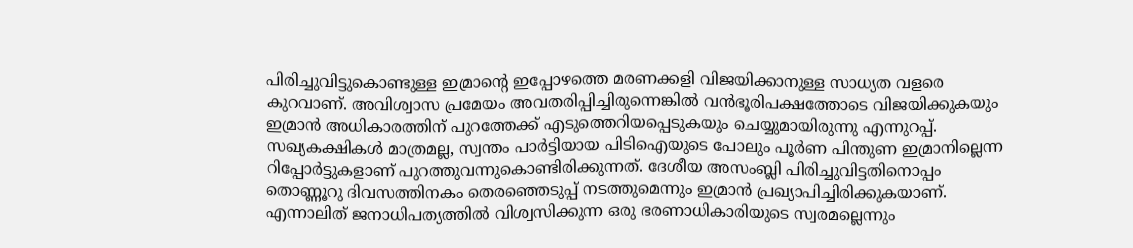പിരിച്ചുവിട്ടുകൊണ്ടുള്ള ഇമ്രാന്റെ ഇപ്പോഴത്തെ മരണക്കളി വിജയിക്കാനുള്ള സാധ്യത വളരെ കുറവാണ്. അവിശ്വാസ പ്രമേയം അവതരിപ്പിച്ചിരുന്നെങ്കില്‍ വന്‍ഭൂരിപക്ഷത്തോടെ വിജയിക്കുകയും ഇമ്രാന്‍ അധികാരത്തിന് പുറത്തേക്ക് എടുത്തെറിയപ്പെടുകയും ചെയ്യുമായിരുന്നു എന്നുറപ്പ്. സഖ്യകക്ഷികള്‍ മാത്രമല്ല, സ്വന്തം പാര്‍ട്ടിയായ പിടിഐയുടെ പോലും പൂര്‍ണ പിന്തുണ ഇമ്രാനില്ലെന്ന റിപ്പോര്‍ട്ടുകളാണ് പുറത്തുവന്നുകൊണ്ടിരിക്കുന്നത്. ദേശീയ അസംബ്ലി പിരിച്ചുവിട്ടതിനൊപ്പം തൊണ്ണൂറു ദിവസത്തിനകം തെരഞ്ഞെടുപ്പ് നടത്തുമെന്നും ഇമ്രാന്‍ പ്രഖ്യാപിച്ചിരിക്കുകയാണ്. എന്നാലിത് ജനാധിപത്യത്തില്‍ വിശ്വസിക്കുന്ന ഒരു ഭരണാധികാരിയുടെ സ്വരമല്ലെന്നും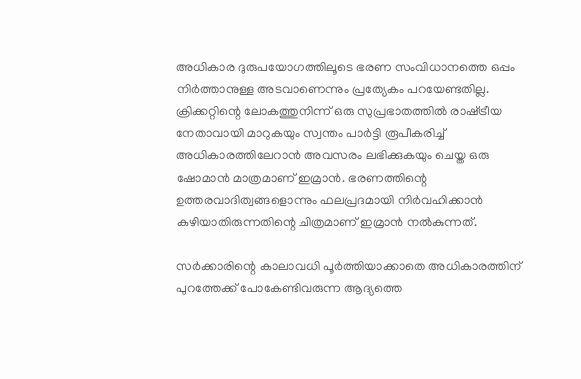അധികാര ദുരുപയോഗത്തിലൂടെ ഭരണ സംവിധാനത്തെ ഒപ്പം നിര്‍ത്താനുള്ള അടവാണെന്നും പ്രത്യേകം പറയേണ്ടതില്ല. ക്രിക്കറ്റിന്റെ ലോകത്തുനിന്ന് ഒരു സുപ്രഭാതത്തില്‍ രാഷ്‌ട്രീയ നേതാവായി മാറുകയും സ്വന്തം പാര്‍ട്ടി രൂപീകരിച്ച് അധികാരത്തിലേറാന്‍ അവസരം ലഭിക്കുകയും ചെയ്ത ഒരു ഷോമാന്‍ മാത്രമാണ് ഇമ്രാന്‍. ഭരണത്തിന്റെ ഉത്തരവാദിത്വങ്ങളൊന്നും ഫലപ്രദമായി നിര്‍വഹിക്കാന്‍ കഴിയാതിരുന്നതിന്റെ ചിത്രമാണ് ഇമ്രാന്‍ നല്‍കുന്നത്.

സര്‍ക്കാരിന്റെ കാലാവധി പൂര്‍ത്തിയാക്കാതെ അധികാരത്തിന് പുറത്തേക്ക് പോകേണ്ടിവരുന്ന ആദ്യത്തെ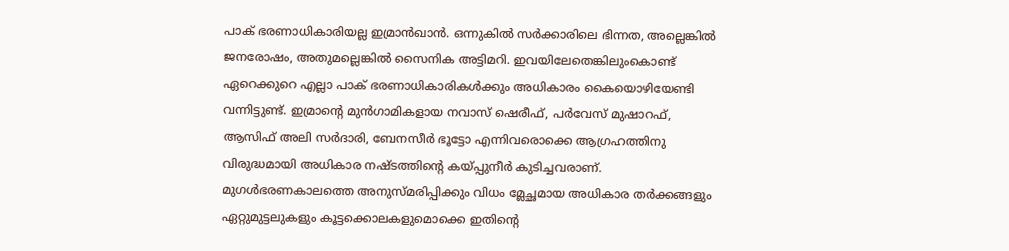പാക് ഭരണാധികാരിയല്ല ഇമ്രാന്‍ഖാന്‍. ഒന്നുകില്‍ സര്‍ക്കാരിലെ ഭിന്നത, അല്ലെങ്കില്‍ ജനരോഷം, അതുമല്ലെങ്കില്‍ സൈനിക അട്ടിമറി. ഇവയിലേതെങ്കിലുംകൊണ്ട് ഏറെക്കുറെ എല്ലാ പാക് ഭരണാധികാരികള്‍ക്കും അധികാരം കൈയൊഴിയേണ്ടി വന്നിട്ടുണ്ട്. ഇമ്രാന്റെ മുന്‍ഗാമികളായ നവാസ് ഷെരീഫ്, പര്‍വേസ് മുഷാറഫ്, ആസിഫ് അലി സര്‍ദാരി, ബേനസീര്‍ ഭൂട്ടോ എന്നിവരൊക്കെ ആഗ്രഹത്തിനു വിരുദ്ധമായി അധികാര നഷ്ടത്തിന്റെ കയ്‌പ്പുനീര്‍ കുടിച്ചവരാണ്. മുഗള്‍ഭരണകാലത്തെ അനുസ്മരിപ്പിക്കും വിധം മ്ലേച്ഛമായ അധികാര തര്‍ക്കങ്ങളും ഏറ്റുമുട്ടലുകളും കൂട്ടക്കൊലകളുമൊക്കെ ഇതിന്റെ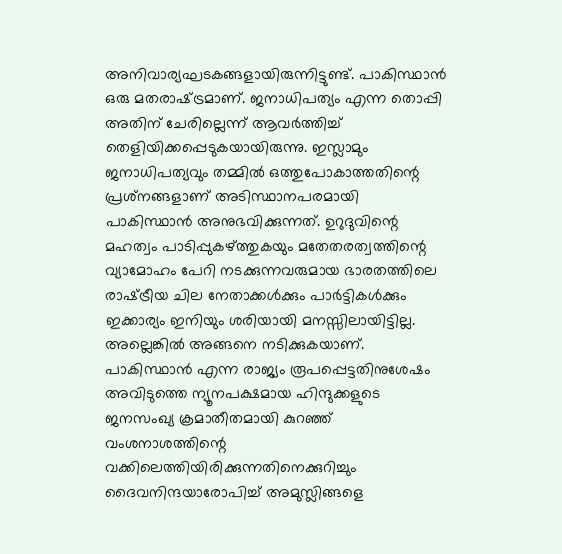അനിവാര്യഘടകങ്ങളായിരുന്നിട്ടുണ്ട്. പാകിസ്ഥാന്‍ ഒരു മതരാഷ്‌ട്രമാണ്. ജനാധിപത്യം എന്ന തൊപ്പി അതിന് ചേരില്ലെന്ന് ആവര്‍ത്തിച്ച് തെളിയിക്കപ്പെടുകയായിരുന്നു. ഇസ്ലാമും ജനാധിപത്യവും തമ്മില്‍ ഒത്തുപോകാത്തതിന്റെ പ്രശ്‌നങ്ങളാണ് അടിസ്ഥാനപരമായി പാകിസ്ഥാന്‍ അനുഭവിക്കുന്നത്. ഉറുദുവിന്റെ മഹത്വം പാടിപ്പുകഴ്‌ത്തുകയും മതേതരത്വത്തിന്റെ വ്യാമോഹം പേറി നടക്കുന്നവരുമായ ഭാരതത്തിലെ രാഷ്‌ട്രീയ ചില നേതാക്കള്‍ക്കും പാര്‍ട്ടികള്‍ക്കും ഇക്കാര്യം ഇനിയും ശരിയായി മനസ്സിലായിട്ടില്ല. അല്ലെങ്കില്‍ അങ്ങനെ നടിക്കുകയാണ്. പാകിസ്ഥാന്‍ എന്ന രാജ്യം രൂപപ്പെട്ടതിനുശേഷം അവിടുത്തെ ന്യൂനപക്ഷമായ ഹിന്ദുക്കളുടെ ജനസംഖ്യ ക്രമാതീതമായി കുറഞ്ഞ് വംശനാശത്തിന്റെ വക്കിലെത്തിയിരിക്കുന്നതിനെക്കുറിച്ചും ദൈവനിന്ദയാരോപിച്ച് അമുസ്ലിങ്ങളെ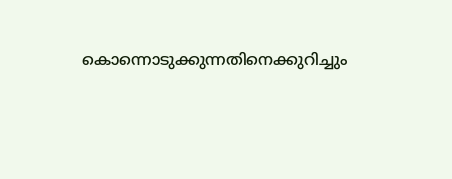കൊന്നൊടുക്കുന്നതിനെക്കുറിച്ചും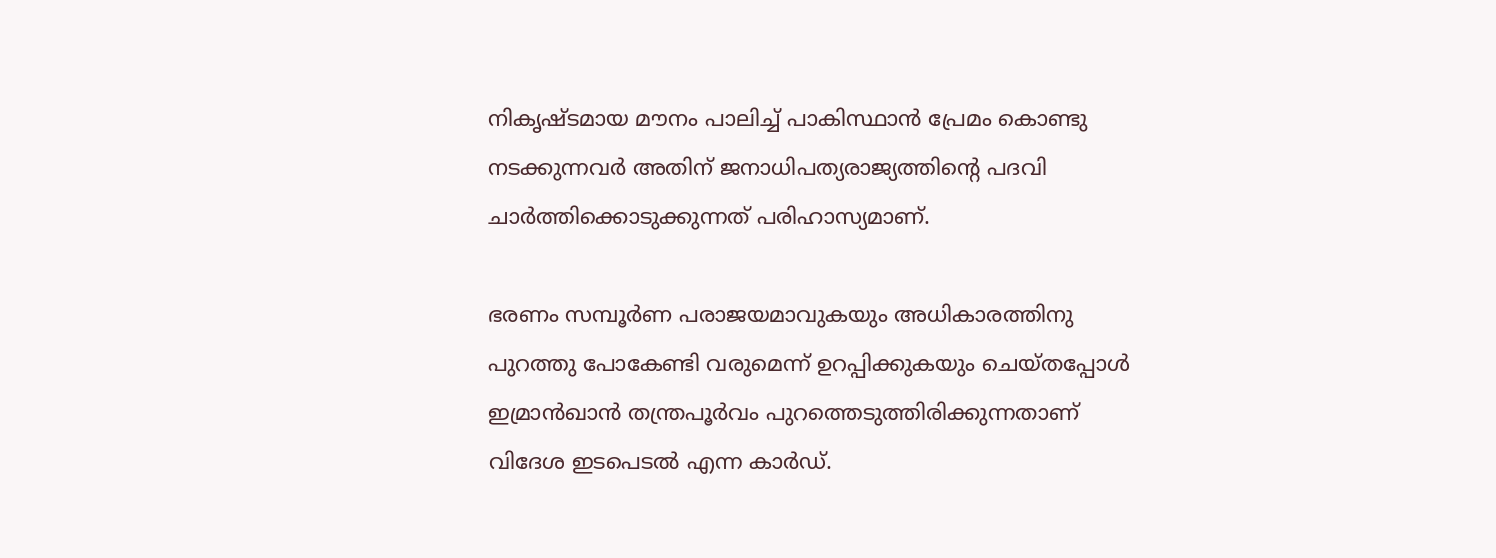നികൃഷ്ടമായ മൗനം പാലിച്ച് പാകിസ്ഥാന്‍ പ്രേമം കൊണ്ടു നടക്കുന്നവര്‍ അതിന് ജനാധിപത്യരാജ്യത്തിന്റെ പദവി ചാര്‍ത്തിക്കൊടുക്കുന്നത് പരിഹാസ്യമാണ്.

ഭരണം സമ്പൂര്‍ണ പരാജയമാവുകയും അധികാരത്തിനു പുറത്തു പോകേണ്ടി വരുമെന്ന് ഉറപ്പിക്കുകയും ചെയ്തപ്പോള്‍ ഇമ്രാന്‍ഖാന്‍ തന്ത്രപൂര്‍വം പുറത്തെടുത്തിരിക്കുന്നതാണ് വിദേശ ഇടപെടല്‍ എന്ന കാര്‍ഡ്.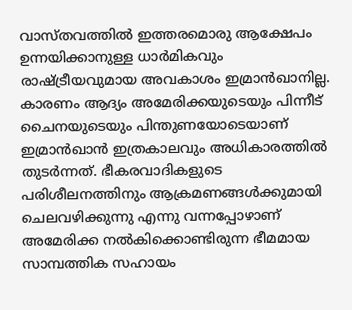വാസ്തവത്തില്‍ ഇത്തരമൊരു ആക്ഷേപം ഉന്നയിക്കാനുള്ള ധാര്‍മികവും രാഷ്‌ട്രീയവുമായ അവകാശം ഇമ്രാന്‍ഖാനില്ല. കാരണം ആദ്യം അമേരിക്കയുടെയും പിന്നീട് ചൈനയുടെയും പിന്തുണയോടെയാണ് ഇമ്രാന്‍ഖാന്‍ ഇത്രകാലവും അധികാരത്തില്‍ തുടര്‍ന്നത്. ഭീകരവാദികളുടെ പരിശീലനത്തിനും ആക്രമണങ്ങള്‍ക്കുമായി ചെലവഴിക്കുന്നു എന്നു വന്നപ്പോഴാണ് അമേരിക്ക നല്‍കിക്കൊണ്ടിരുന്ന ഭീമമായ സാമ്പത്തിക സഹായം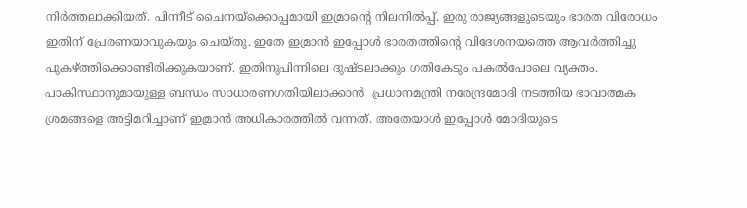നിര്‍ത്തലാക്കിയത്. പിന്നീട് ചൈനയ്‌ക്കൊപ്പമായി ഇമ്രാന്റെ നിലനില്‍പ്പ്. ഇരു രാജ്യങ്ങളുടെയും ഭാരത വിരോധം ഇതിന് പ്രേരണയാവുകയും ചെയ്തു. ഇതേ ഇമ്രാന്‍ ഇപ്പോള്‍ ഭാരതത്തിന്റെ വിദേശനയത്തെ ആവര്‍ത്തിച്ചു പുകഴ്‌ത്തിക്കൊണ്ടിരിക്കുകയാണ്. ഇതിനുപിന്നിലെ ദുഷ്ടലാക്കും ഗതികേടും പകല്‍പോലെ വ്യക്തം. പാകിസ്ഥാനുമായുള്ള ബന്ധം സാധാരണഗതിയിലാക്കാന്‍  പ്രധാനമന്ത്രി നരേന്ദ്രമോദി നടത്തിയ ഭാവാത്മക ശ്രമങ്ങളെ അട്ടിമറിച്ചാണ് ഇമ്രാന്‍ അധികാരത്തില്‍ വന്നത്. അതേയാള്‍ ഇപ്പോള്‍ മോദിയുടെ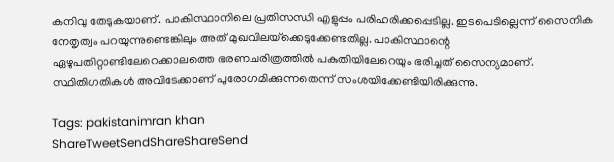കനിവു തേടുകയാണ്. പാകിസ്ഥാനിലെ പ്രതിസന്ധി എളുപ്പം പരിഹരിക്കപ്പെടില്ല. ഇടപെടില്ലെന്ന് സൈനിക നേതൃത്വം പറയുന്നുണ്ടെങ്കിലും അത് മുഖവിലയ്‌ക്കെടുക്കേണ്ടതില്ല. പാകിസ്ഥാന്റെ ഏഴുപതിറ്റാണ്ടിലേറെക്കാലത്തെ ഭരണചരിത്രത്തില്‍ പകുതിയിലേറെയും ഭരിച്ചത് സൈന്യമാണ്. സ്ഥിതിഗതികള്‍ അവിടേക്കാണ് പുരോഗമിക്കുന്നതെന്ന് സംശയിക്കേണ്ടിയിരിക്കുന്നു.

Tags: pakistanimran khan
ShareTweetSendShareShareSend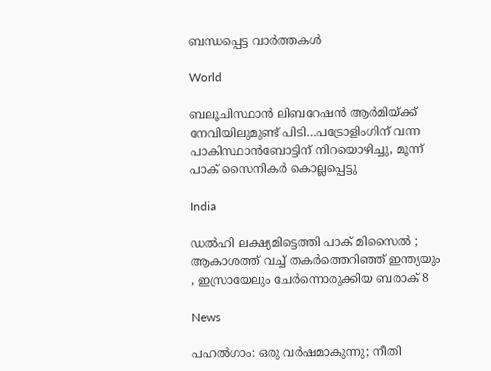ബന്ധപ്പെട്ട വാര്‍ത്തകള്‍

World

ബലൂചിസ്ഥാന്‍ ലിബറേഷന്‍ ആര്‍മിയ്‌ക്ക് നേവിയിലുമുണ്ട് പിടി…പട്രോളിംഗിന് വന്ന പാകിസ്ഥാന്‍ബോട്ടിന് നിറയൊഴിച്ചു, മൂന്ന് പാക് സൈനികര്‍ കൊല്ലപ്പെട്ടു

India

ഡൽഹി ലക്ഷ്യമിട്ടെത്തി പാക് മിസൈൽ ; ആകാശത്ത് വച്ച് തകർത്തെറിഞ്ഞ് ഇന്ത്യയും , ഇസ്രായേലും ചേർന്നൊരുക്കിയ ബരാക് 8

News

പഹൽഗാം: ഒരു വർഷമാകുന്നു; നീതി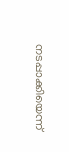നടപ്പാക്കിയെന്ന്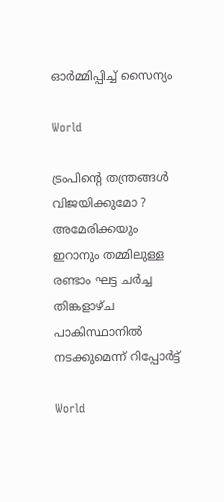ഓർമ്മിപ്പിച്ച് സൈന്യം

World

ട്രംപിന്റെ തന്ത്രങ്ങൾ വിജയിക്കുമോ ? അമേരിക്കയും ഇറാനും തമ്മിലുള്ള രണ്ടാം ഘട്ട ചർച്ച തിങ്കളാഴ്ച പാകിസ്ഥാനിൽ നടക്കുമെന്ന് റിപ്പോർട്ട്

World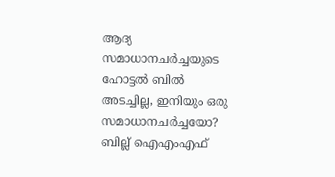ആദ്യ സമാധാനചര്‍ച്ചയുടെ ഹോട്ടല്‍ ബില്‍ അടച്ചില്ല, ഇനിയും ഒരു സമാധാനചര്‍ച്ചയോ? ബില്ല് ഐഎംഎഫ്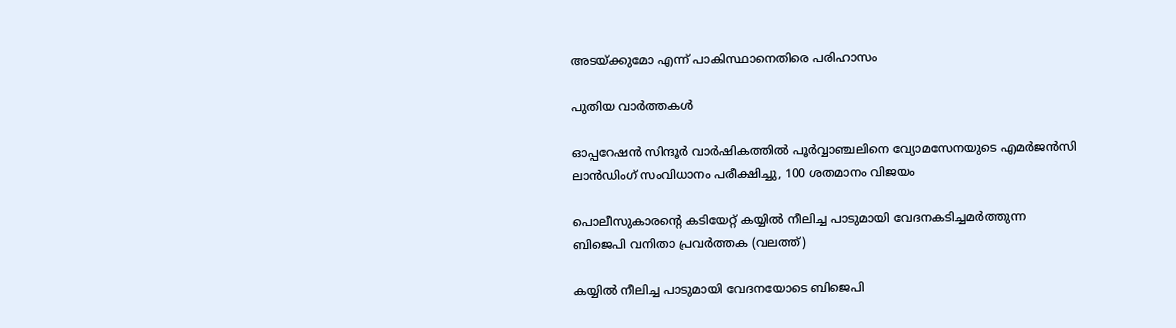അടയ്‌ക്കുമോ എന്ന് പാകിസ്ഥാനെതിരെ പരിഹാസം

പുതിയ വാര്‍ത്തകള്‍

ഓപ്പറേഷന്‍ സിന്ദൂര്‍ വാര്‍ഷികത്തില്‍ പൂര്‍വ്വാഞ്ചലിനെ വ്യോമസേനയുടെ എമര്‍ജന്‍സി ലാന്‍ഡിംഗ് സംവിധാനം പരീക്ഷിച്ചു, 100 ശതമാനം വിജയം

പൊലീസുകാരന്‍റെ കടിയേറ്റ് കയ്യില്‍ നീലിച്ച പാടുമായി വേദനകടിച്ചമര്‍ത്തുന്ന ബിജെപി വനിതാ പ്രവര്‍ത്തക (വലത്ത്)

കയ്യില്‍ നീലിച്ച പാടുമായി വേദനയോടെ ബിജെപി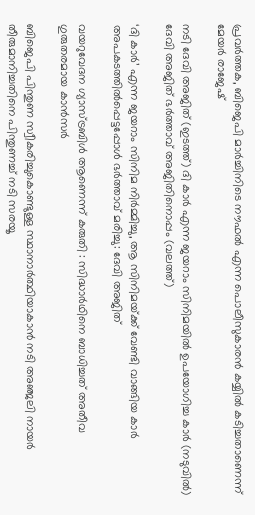പ്രവര്‍ത്തക, ബിജെപി മാര്‍ച്ചിനിടെ നൗഫല്‍ എന്ന പൊലീസുകാരന്‍ കയ്യില്‍ കടിച്ചതാണെന്ന് മേയര്‍ രാജേഷ്

നടി ദേവി അജിത് (ഇടത്ത്) ദി കാര്‍ എന്ന ജയറാം സിനിമയില്‍ ഉപയോഗിച്ച കാര്‍ (നടുവില്‍) ദേവി അജിത് ഭര്‍ത്താവ് അജിതിനൊപ്പം (വലത്ത്)

‘ദി കാർ’ എന്ന ജയറാം സിനിമ നിർമ്മിച്ചു, ആ സിനിമയ്‌ക്ക് വേണ്ടി വാങ്ങിയ കാര്‍ അപകടത്തില്‍പ്പെട്ടപ്പോള്‍ ഭര്‍ത്താവ് മരിച്ചു: ദേവി അജിത്

വയറുവേദന ഗ്യാസ്ട്രബിൾ ആണെന്ന് കരുതി : സിദ്ധാർഥിനെ ബാധിച്ചത് അതീവ ഗുരുതരമായ കാൻസർ

ബിജെപി പിന്തുണ സ്വീകരിച്ചുകൊണ്ടുള്ള സ്ഥാനാര്‍ത്ഥിയാകാന്‍ നടി അഞ്ജലി നായര്‍ തീരുമാനിച്ചതിനെ പിന്തുണച്ച് നടി സരയൂ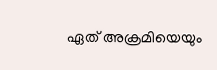ഏത് അക്രമിയെയും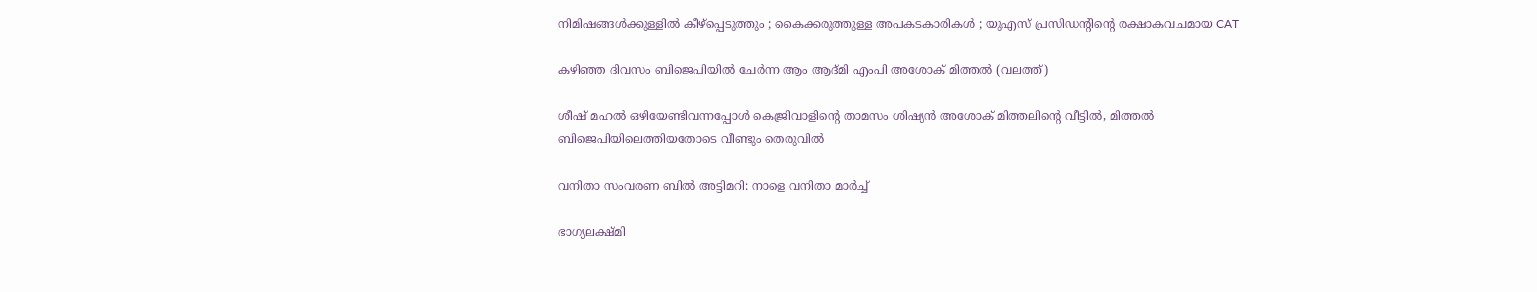നിമിഷങ്ങൾക്കുള്ളിൽ കീഴ്പ്പെടുത്തും ; കൈക്കരുത്തുള്ള അപകടകാരികൾ ; യുഎസ് പ്രസിഡന്റിന്റെ രക്ഷാകവചമായ CAT

കഴിഞ്ഞ ദിവസം ബിജെപിയില്‍ ചേര്‍ന്ന ആം ആദ്മി എംപി അശോക് മിത്തല്‍ (വലത്ത്)

ശീഷ് മഹല്‍ ഒഴിയേണ്ടിവന്നപ്പോള്‍ കെജ്രിവാളിന്റെ താമസം ശിഷ്യന്‍ അശോക് മിത്തലിന്റെ വീട്ടില്‍, മിത്തല്‍ ബിജെപിയിലെത്തിയതോടെ വീണ്ടും തെരുവില്‍

വനിതാ സംവരണ ബിൽ അട്ടിമറി: നാളെ വനിതാ മാർച്ച്

ഭാഗ്യലക്ഷ്മി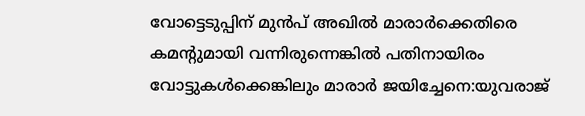വോട്ടെടുപ്പിന് മുന്‍പ് അഖില്‍ മാരാര്‍ക്കെതിരെ കമന്‍റുമായി വന്നിരുന്നെങ്കില്‍ പതിനായിരം വോട്ടുകള്‍ക്കെങ്കിലും മാരാര്‍ ജയിച്ചേനെ:യുവരാജ്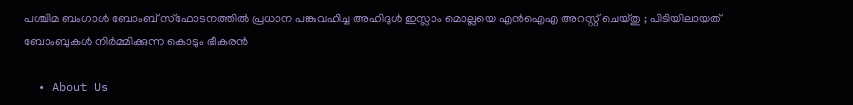പശ്ചിമ ബംഗാൾ ബോംബ് സ്ഫോടനത്തിൽ പ്രധാന പങ്കുവഹിച്ച അഹിദുൾ ഇസ്ലാം മൊല്ലയെ എൻഐഎ അറസ്റ്റ് ചെയ്തു ; പിടിയിലായത് ബോംബുകൾ നിർമ്മിക്കുന്ന കൊടും ഭീകരൻ

  • About Us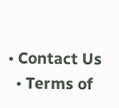• Contact Us
  • Terms of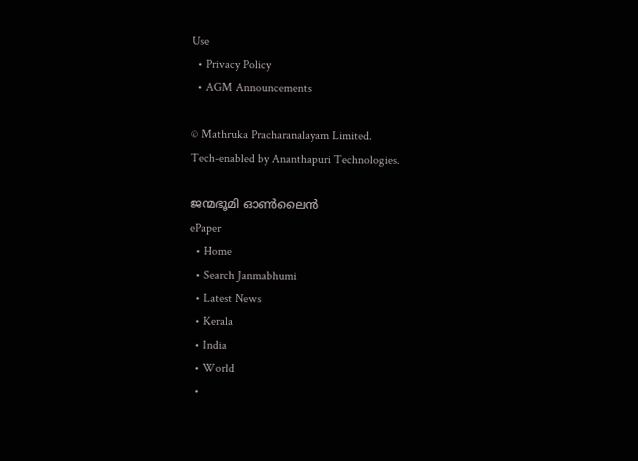Use
  • Privacy Policy
  • AGM Announcements

© Mathruka Pracharanalayam Limited.
Tech-enabled by Ananthapuri Technologies.

ജന്മഭൂമി ഓണ്‍ലൈന്‍
ePaper
  • Home
  • Search Janmabhumi
  • Latest News
  • Kerala
  • India
  • World
  •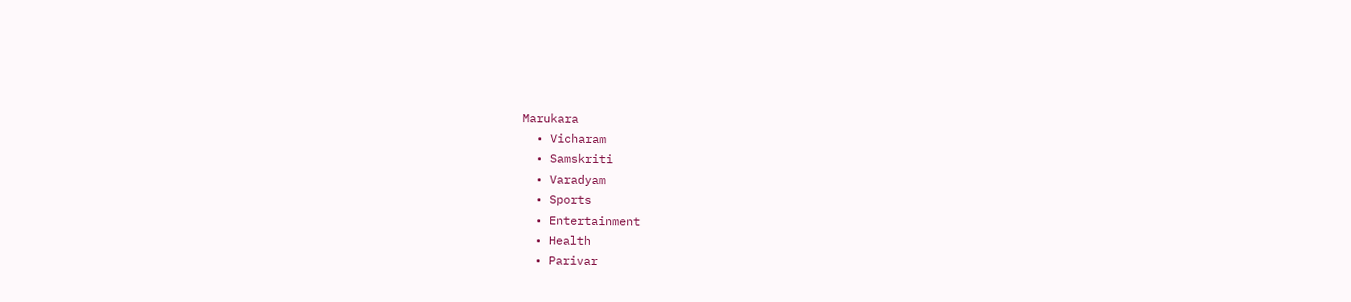Marukara
  • Vicharam
  • Samskriti
  • Varadyam
  • Sports
  • Entertainment
  • Health
  • Parivar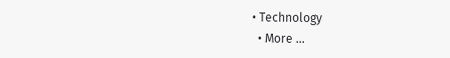• Technology
  • More …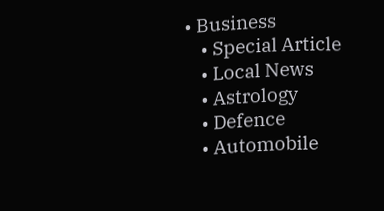• Business
    • Special Article
    • Local News
    • Astrology
    • Defence
    • Automobile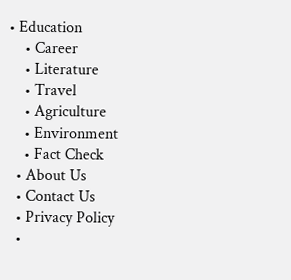• Education
    • Career
    • Literature
    • Travel
    • Agriculture
    • Environment
    • Fact Check
  • About Us
  • Contact Us
  • Privacy Policy
  •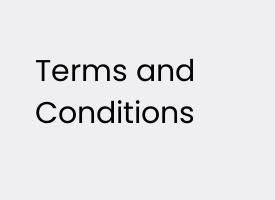Terms and Conditions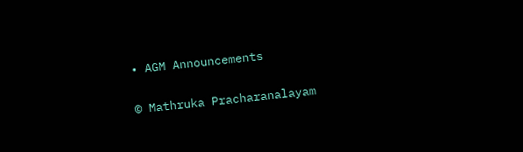• AGM Announcements

© Mathruka Pracharanalayam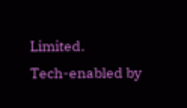Limited.
Tech-enabled by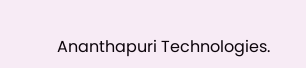Ananthapuri Technologies.